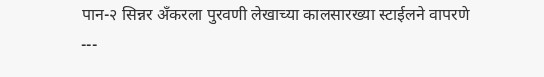पान-२ सिन्नर ॲंकरला पुरवणी लेखाच्या कालसारख्या स्टाईलने वापरणे
---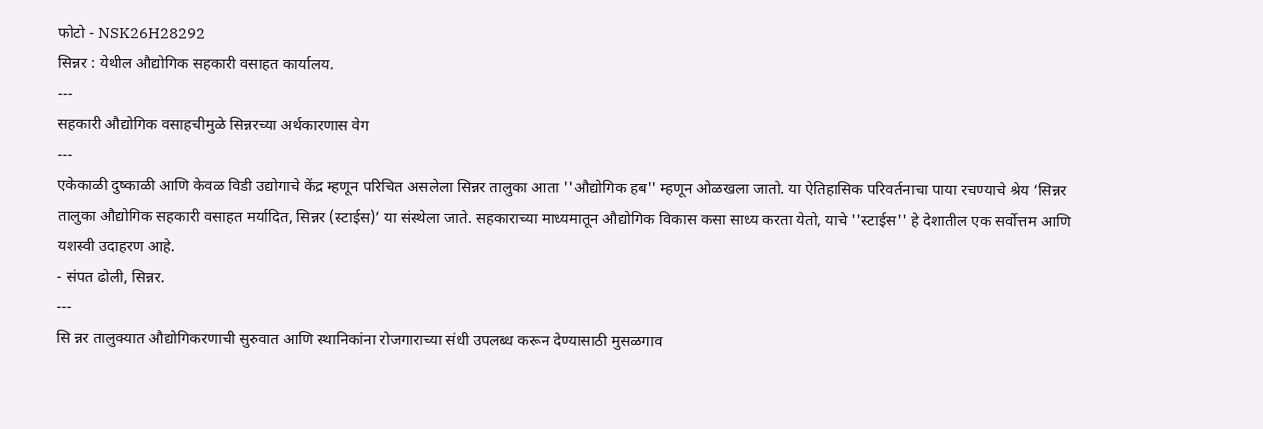फोटो - NSK26H28292
सिन्नर : येथील औद्योगिक सहकारी वसाहत कार्यालय.
---
सहकारी औद्योगिक वसाहचीमुळे सिन्नरच्या अर्थकारणास वेग
---
एकेकाळी दुष्काळी आणि केवळ विडी उद्योगाचे केंद्र म्हणून परिचित असलेला सिन्नर तालुका आता ''औद्योगिक हब'' म्हणून ओळखला जातो. या ऐतिहासिक परिवर्तनाचा पाया रचण्याचे श्रेय ‘सिन्नर तालुका औद्योगिक सहकारी वसाहत मर्यादित, सिन्नर (स्टाईस)’ या संस्थेला जाते. सहकाराच्या माध्यमातून औद्योगिक विकास कसा साध्य करता येतो, याचे ''स्टाईस'' हे देशातील एक सर्वोत्तम आणि यशस्वी उदाहरण आहे.
- संपत ढोली, सिन्नर.
---
सि न्नर तालुक्यात औद्योगिकरणाची सुरुवात आणि स्थानिकांना रोजगाराच्या संधी उपलब्ध करून देण्यासाठी मुसळगाव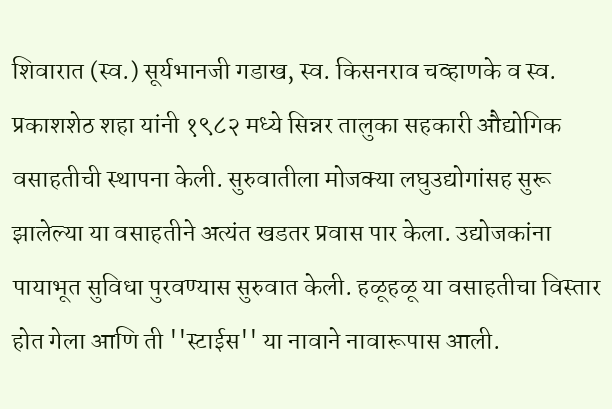शिवारात (स्व.) सूर्यभानजी गडाख, स्व. किसनराव चव्हाणके व स्व. प्रकाशशेठ शहा यांनी १९८२ मध्ये सिन्नर तालुका सहकारी औद्योगिक वसाहतीची स्थापना केली. सुरुवातीला मोजक्या लघुउद्योगांसह सुरू झालेल्या या वसाहतीने अत्यंत खडतर प्रवास पार केला. उद्योजकांना पायाभूत सुविधा पुरवण्यास सुरुवात केली. हळूहळू या वसाहतीचा विस्तार होत गेला आणि ती ''स्टाईस'' या नावाने नावारूपास आली.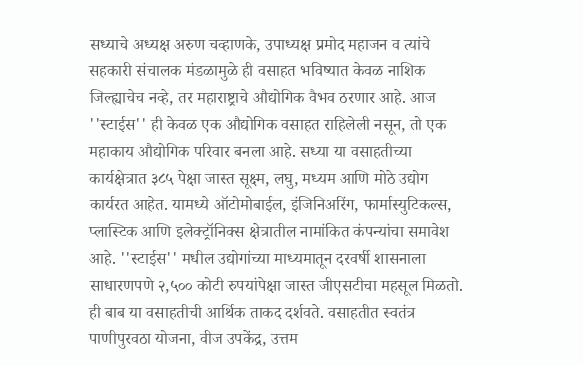सध्याचे अध्यक्ष अरुण चव्हाणके, उपाध्यक्ष प्रमोद महाजन व त्यांचे सहकारी संचालक मंडळामुळे ही वसाहत भविष्यात केवळ नाशिक जिल्ह्याचेच नव्हे, तर महाराष्ट्राचे औद्योगिक वैभव ठरणार आहे. आज ''स्टाईस'' ही केवळ एक औद्योगिक वसाहत राहिलेली नसून, तो एक महाकाय औद्योगिक परिवार बनला आहे. सध्या या वसाहतीच्या कार्यक्षेत्रात ३८५ पेक्षा जास्त सूक्ष्म, लघु, मध्यम आणि मोठे उद्योग कार्यरत आहेत. यामध्ये ऑटोमोबाईल, इंजिनिअरिंग, फार्मास्युटिकल्स, प्लास्टिक आणि इलेक्ट्रॉनिक्स क्षेत्रातील नामांकित कंपन्यांचा समावेश आहे. ''स्टाईस'' मधील उद्योगांच्या माध्यमातून दरवर्षी शासनाला साधारणपणे २,५०० कोटी रुपयांपेक्षा जास्त जीएसटीचा महसूल मिळतो. ही बाब या वसाहतीची आर्थिक ताकद दर्शवते. वसाहतीत स्वतंत्र पाणीपुरवठा योजना, वीज उपकेंद्र, उत्तम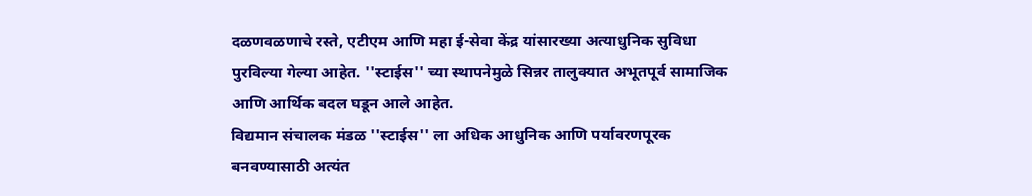दळणवळणाचे रस्ते, एटीएम आणि महा ई-सेवा केंद्र यांसारख्या अत्याधुनिक सुविधा पुरविल्या गेल्या आहेत. ''स्टाईस'' च्या स्थापनेमुळे सिन्नर तालुक्यात अभूतपूर्व सामाजिक आणि आर्थिक बदल घडून आले आहेत.
विद्यमान संचालक मंडळ ''स्टाईस'' ला अधिक आधुनिक आणि पर्यावरणपूरक बनवण्यासाठी अत्यंत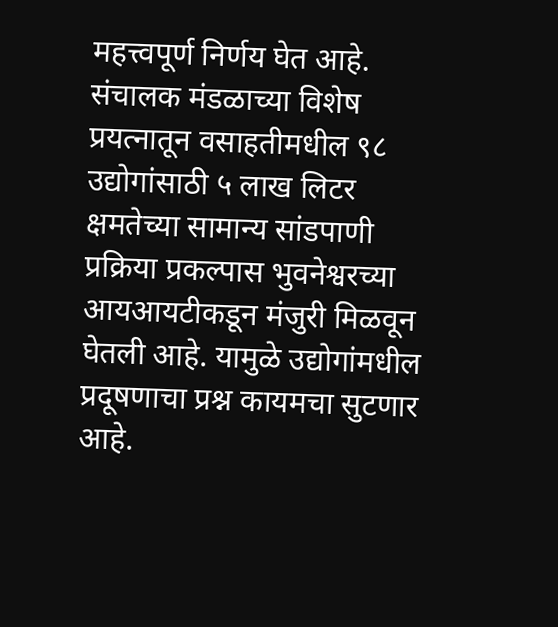महत्त्वपूर्ण निर्णय घेत आहे. संचालक मंडळाच्या विशेष प्रयत्नातून वसाहतीमधील ९८ उद्योगांसाठी ५ लाख लिटर क्षमतेच्या सामान्य सांडपाणी प्रक्रिया प्रकल्पास भुवनेश्वरच्या आयआयटीकडून मंजुरी मिळवून घेतली आहे. यामुळे उद्योगांमधील प्रदूषणाचा प्रश्न कायमचा सुटणार आहे.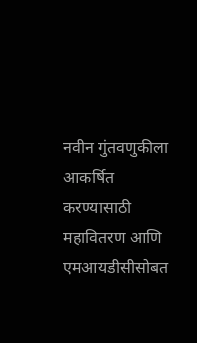नवीन गुंतवणुकीला आकर्षित करण्यासाठी महावितरण आणि एमआयडीसीसोबत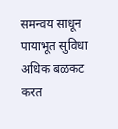समन्वय साधून पायाभूत सुविधा अधिक बळकट करत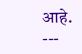आहे.
---